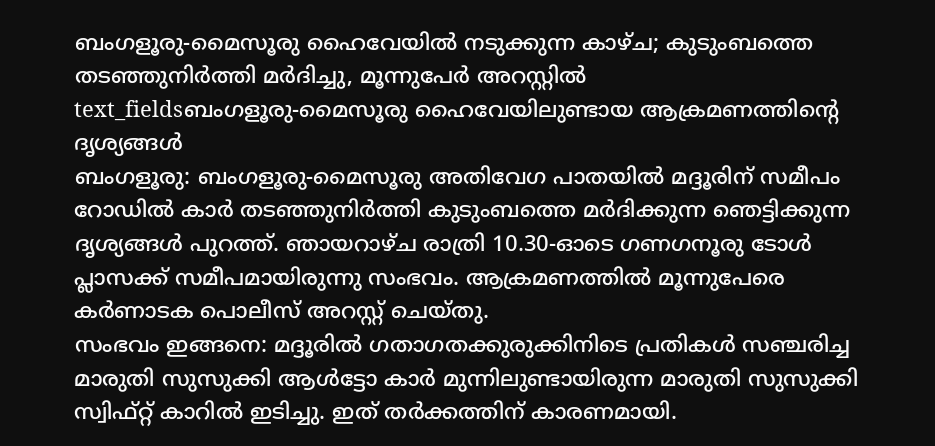ബംഗളൂരു-മൈസൂരു ഹൈവേയിൽ നടുക്കുന്ന കാഴ്ച; കുടുംബത്തെ തടഞ്ഞുനിർത്തി മർദിച്ചു, മൂന്നുപേർ അറസ്റ്റിൽ
text_fieldsബംഗളൂരു-മൈസൂരു ഹൈവേയിലുണ്ടായ ആക്രമണത്തിന്റെ ദൃശ്യങ്ങൾ
ബംഗളൂരു: ബംഗളൂരു-മൈസൂരു അതിവേഗ പാതയിൽ മദ്ദൂരിന് സമീപം റോഡിൽ കാർ തടഞ്ഞുനിർത്തി കുടുംബത്തെ മർദിക്കുന്ന ഞെട്ടിക്കുന്ന ദൃശ്യങ്ങൾ പുറത്ത്. ഞായറാഴ്ച രാത്രി 10.30-ഓടെ ഗണഗനൂരു ടോൾ പ്ലാസക്ക് സമീപമായിരുന്നു സംഭവം. ആക്രമണത്തിൽ മൂന്നുപേരെ കർണാടക പൊലീസ് അറസ്റ്റ് ചെയ്തു.
സംഭവം ഇങ്ങനെ: മദ്ദൂരിൽ ഗതാഗതക്കുരുക്കിനിടെ പ്രതികൾ സഞ്ചരിച്ച മാരുതി സുസുക്കി ആൾട്ടോ കാർ മുന്നിലുണ്ടായിരുന്ന മാരുതി സുസുക്കി സ്വിഫ്റ്റ് കാറിൽ ഇടിച്ചു. ഇത് തർക്കത്തിന് കാരണമായി.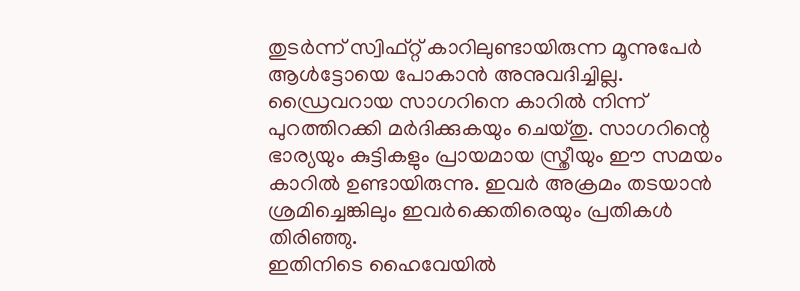തുടർന്ന് സ്വിഫ്റ്റ് കാറിലുണ്ടായിരുന്ന മൂന്നുപേർ ആൾട്ടോയെ പോകാൻ അനുവദിച്ചില്ല. ഡ്രൈവറായ സാഗറിനെ കാറിൽ നിന്ന് പുറത്തിറക്കി മർദിക്കുകയും ചെയ്തു. സാഗറിന്റെ ഭാര്യയും കുട്ടികളും പ്രായമായ സ്ത്രീയും ഈ സമയം കാറിൽ ഉണ്ടായിരുന്നു. ഇവർ അക്രമം തടയാൻ ശ്രമിച്ചെങ്കിലും ഇവർക്കെതിരെയും പ്രതികൾ തിരിഞ്ഞു.
ഇതിനിടെ ഹൈവേയിൽ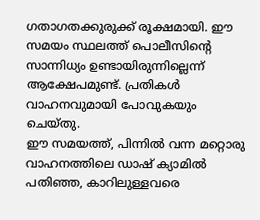ഗതാഗതക്കുരുക്ക് രൂക്ഷമായി. ഈ സമയം സ്ഥലത്ത് പൊലീസിന്റെ സാന്നിധ്യം ഉണ്ടായിരുന്നില്ലെന്ന് ആക്ഷേപമുണ്ട്. പ്രതികൾ വാഹനവുമായി പോവുകയും ചെയ്തു.
ഈ സമയത്ത്, പിന്നിൽ വന്ന മറ്റൊരു വാഹനത്തിലെ ഡാഷ് ക്യാമിൽ പതിഞ്ഞ, കാറിലുള്ളവരെ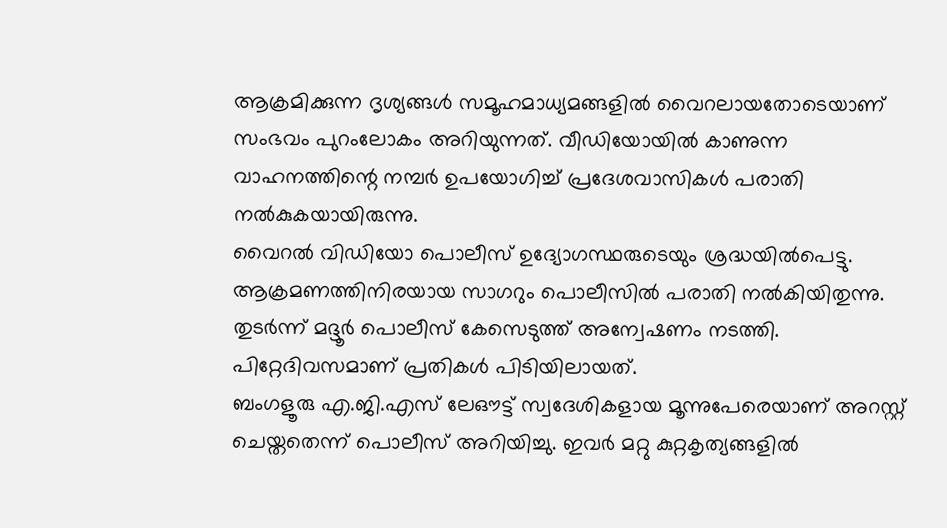ആക്രമിക്കുന്ന ദൃശ്യങ്ങൾ സമൂഹമാധ്യമങ്ങളിൽ വൈറലായതോടെയാണ് സംഭവം പുറംലോകം അറിയുന്നത്. വീഡിയോയിൽ കാണുന്ന വാഹനത്തിന്റെ നമ്പർ ഉപയോഗിച്ച് പ്രദേശവാസികൾ പരാതി നൽകുകയായിരുന്നു.
വൈറൽ വിഡിയോ പൊലീസ് ഉദ്യോഗസ്ഥരുടെയും ശ്രദ്ധയിൽപെട്ടു. ആക്രമണത്തിനിരയായ സാഗറും പൊലീസിൽ പരാതി നൽകിയിതുന്നു. തുടർന്ന് മദ്ദൂർ പൊലീസ് കേസെടുത്ത് അന്വേഷണം നടത്തി. പിറ്റേദിവസമാണ് പ്രതികൾ പിടിയിലായത്.
ബംഗളൂരു എ.ജി.എസ് ലേഔട്ട് സ്വദേശികളായ മൂന്നുപേരെയാണ് അറസ്റ്റ് ചെയ്തതെന്ന് പൊലീസ് അറിയിച്ചു. ഇവർ മറ്റു കുറ്റകൃത്യങ്ങളിൽ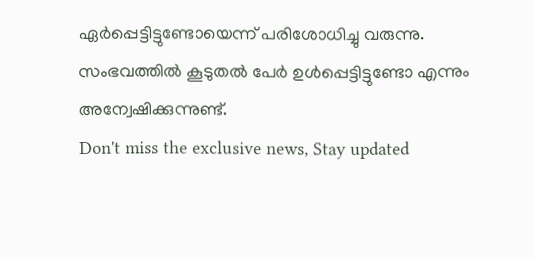ഏർപ്പെട്ടിട്ടുണ്ടോയെന്ന് പരിശോധിച്ചു വരുന്നു. സംഭവത്തിൽ കൂടുതൽ പേർ ഉൾപ്പെട്ടിട്ടുണ്ടോ എന്നും അന്വേഷിക്കുന്നുണ്ട്.
Don't miss the exclusive news, Stay updated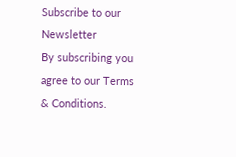Subscribe to our Newsletter
By subscribing you agree to our Terms & Conditions.